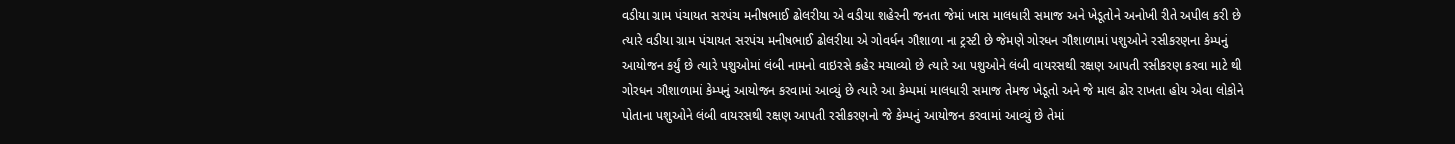વડીયા ગ્રામ પંચાયત સરપંચ મનીષભાઈ ઢોલરીયા એ વડીયા શહેરની જનતા જેમાં ખાસ માલધારી સમાજ અને ખેડૂતોને અનોખી રીતે અપીલ કરી છે ત્યારે વડીયા ગ્રામ પંચાયત સરપંચ મનીષભાઈ ઢોલરીયા એ ગોવર્ધન ગૌશાળા ના ટ્રસ્ટી છે જેમણે ગોરધન ગૌશાળામાં પશુઓને રસીકરણના કેમ્પનું આયોજન કર્યું છે ત્યારે પશુઓમાં લંબી નામનો વાઇરસે કહેર મચાવ્યો છે ત્યારે આ પશુઓને લંબી વાયરસથી રક્ષણ આપતી રસીકરણ કરવા માટે થી ગોરધન ગૌશાળામાં કેમ્પનું આયોજન કરવામાં આવ્યું છે ત્યારે આ કેમ્પમાં માલધારી સમાજ તેમજ ખેડૂતો અને જે માલ ઢોર રાખતા હોય એવા લોકોને પોતાના પશુઓને લંબી વાયરસથી રક્ષણ આપતી રસીકરણનો જે કેમ્પનું આયોજન કરવામાં આવ્યું છે તેમાં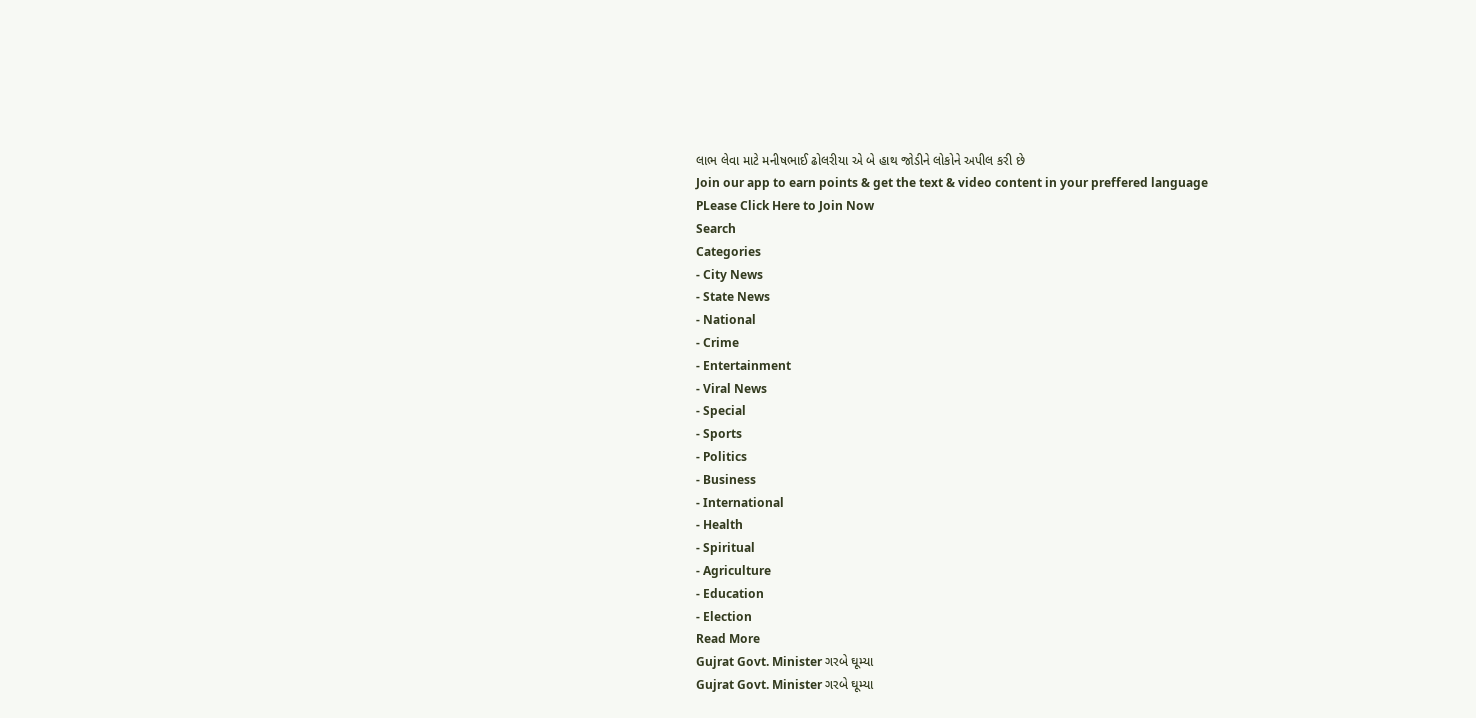લાભ લેવા માટે મનીષભાઈ ઢોલરીયા એ બે હાથ જોડીને લોકોને અપીલ કરી છે
Join our app to earn points & get the text & video content in your preffered language
PLease Click Here to Join Now
Search
Categories
- City News
- State News
- National
- Crime
- Entertainment
- Viral News
- Special
- Sports
- Politics
- Business
- International
- Health
- Spiritual
- Agriculture
- Education
- Election
Read More
Gujrat Govt. Minister ગરબે ઘૂમ્યા
Gujrat Govt. Minister ગરબે ઘૂમ્યા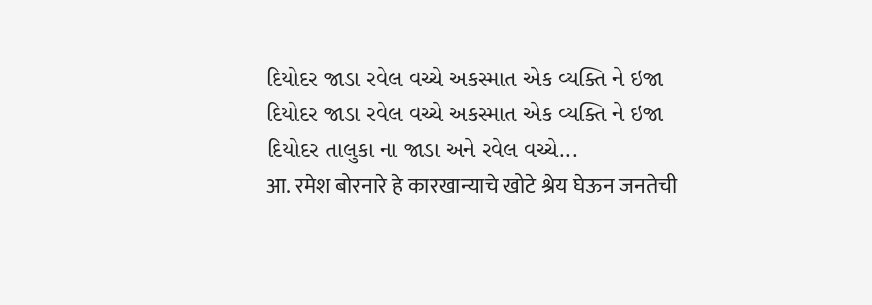દિયોદર જાડા રવેલ વચ્ચે અકસ્માત એક વ્યક્તિ ને ઇજા
દિયોદર જાડા રવેલ વચ્ચે અકસ્માત એક વ્યક્તિ ને ઇજા
દિયોદર તાલુકા ના જાડા અને રવેલ વચ્ચે...
आ. रमेश बोरनारे हे कारखान्याचे खोटे श्रेय घेऊन जनतेची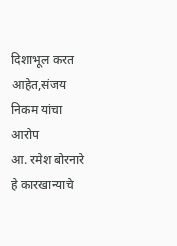दिशाभूल करत आहेत,संजय निकम यांचा आरोप
आ. रमेश बोरनारे हे कारखान्याचे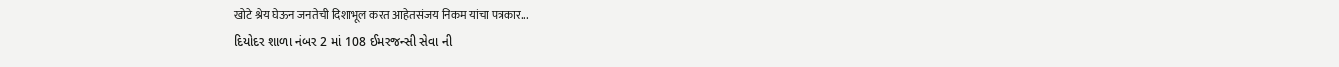खोटे श्रेय घेऊन जनतेची दिशाभूल करत आहेतसंजय निकम यांचा पत्रकार...
દિયોદર શાળા નંબર 2 માં 108 ઈમરજન્સી સેવા ની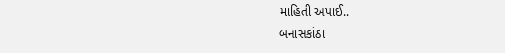માહિતી અપાઈ..
બનાસકાંઠા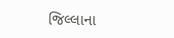જિલ્લાના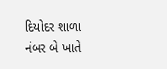દિયોદર શાળા નંબર બે ખાતે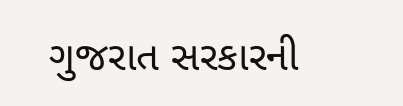ગુજરાત સરકારની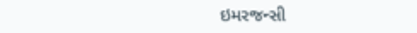ઇમરજન્સી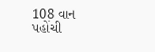108 વાન પહોંચી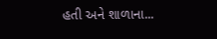હતી અને શાળાના...